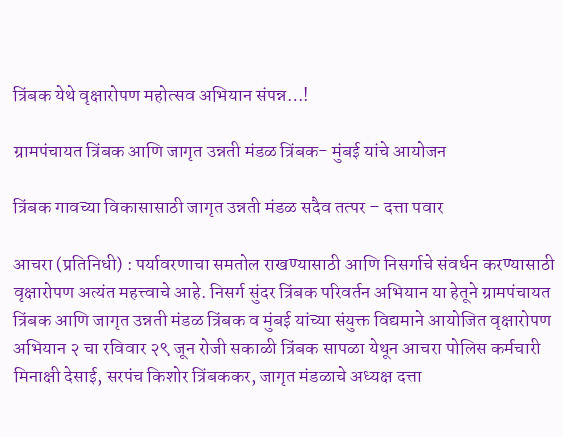त्रिंबक येथे वृक्षारोपण महोत्सव अभियान संपन्न…!

ग्रामपंचायत त्रिंबक आणि जागृत उन्नती मंडळ त्रिंबक- मुंबई यांचे आयोजन

त्रिंबक गावच्या विकासासाठी जागृत उन्नती मंडळ सदैव तत्पर – दत्ता पवार

आचरा (प्रतिनिधी) : पर्यावरणाचा समतोल राखण्यासाठी आणि निसर्गाचे संवर्धन करण्यासाठी वृक्षारोपण अत्यंत महत्त्वाचे आहे. निसर्ग सुंदर त्रिंबक परिवर्तन अभियान या हेतूने ग्रामपंचायत त्रिंबक आणि जागृत उन्नती मंडळ त्रिंबक व मुंबई यांच्या संयुक्त विद्यमाने आयोजित वृक्षारोपण अभियान २ चा रविवार २९ जून रोजी सकाळी त्रिंबक सापळा येथून आचरा पोलिस कर्मचारी मिनाक्षी देसाई, सरपंच किशोर त्रिंबककर, जागृत मंडळाचे अध्यक्ष दत्ता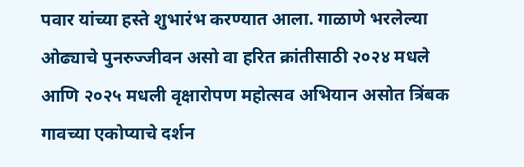पवार यांच्या हस्ते शुभारंभ करण्यात आला. गाळाणे भरलेल्या ओढ्याचे पुनरुज्जीवन असो वा हरित क्रांतीसाठी २०२४ मधले आणि २०२५ मधली वृक्षारोपण महोत्सव अभियान असोत त्रिंबक गावच्या एकोप्याचे दर्शन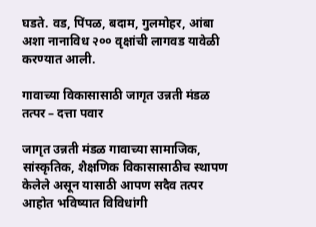घडते. वड, पिंपळ, बदाम, गुलमोहर, आंबा अशा नानाविध २०० वृक्षांची लागवड यावेळी करण्यात आली.

गावाच्या विकासासाठी जागृत उन्नती मंडळ तत्पर – दत्ता पवार

जागृत उन्नती मंडळ गावाच्या सामाजिक, सांस्कृतिक, शैक्षणिक विकासासाठीच स्थापण केलेले असून यासाठी आपण सदैव तत्पर आहोत भविष्यात विविधांगी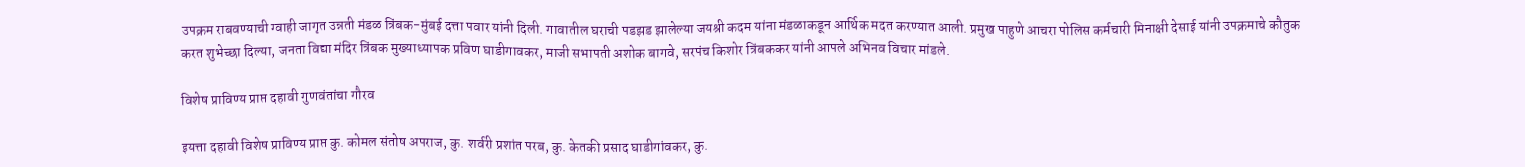उपक्रम राबवण्याची ग्वाही जागृत उन्नती मंडळ त्रिंबक-मुंबई दत्ता पवार यांनी दिली. गावातील घराची पडझड झालेल्या जयश्री कदम यांना मंडळाकडून आर्थिक मदत करण्यात आली. प्रमुख पाहुणे आचरा पोलिस कर्मचारी मिनाक्षी देसाई यांनी उपक्रमाचे कौतुक करत शुभेच्छा दिल्या, जनता विद्या मंदिर त्रिंबक मुख्याध्यापक प्रविण घाडीगावकर, माजी सभापती अशोक बागवे, सरपंच किशोर त्रिंबककर यांनी आपले अभिनव विचार मांडले.

विशेष प्राविण्य प्राप्त दहावी गुणवंतांचा गौरव

इयत्ता दहावी विशेष प्राविण्य प्राप्त कु. कोमल संतोष अपराज, कु. शर्वरी प्रशांत परब, कु. केतकी प्रसाद घाडीगांवकर, कु.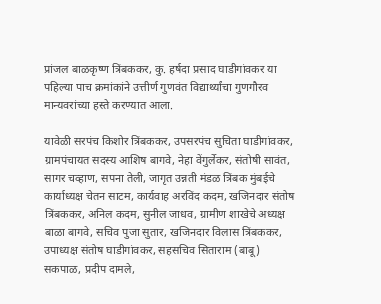प्रांजल बाळकृष्ण त्रिंबककर, कु. हर्षदा प्रसाद घाडीगांवकर या पहिल्या पाच क्रमांकांने उत्तीर्ण गुणवंत विद्यार्थ्यांचा गुणगौरव मान्यवरांच्या हस्ते करण्यात आला.

यावेळी सरपंच किशोर त्रिंबककर, उपसरपंच सुचिता घाडीगांवकर, ग्रामपंचायत सदस्य आशिष बागवे, नेहा वेंगुर्लेकर, संतोषी सावंत, सागर चव्हाण, सपना तेली, जागृत उन्नती मंडळ त्रिंबक मुंबईचे कार्याध्यक्ष चेतन साटम, कार्यवाह अरविंद कदम, खजिनदार संतोष त्रिंबककर, अनिल कदम, सुनील जाधव, ग्रामीण शाखेचे अध्यक्ष बाळा बागवे, सचिव पुजा सुतार, खजिनदार विलास त्रिंबककर, उपाध्यक्ष संतोष घाडीगांवकर, सहसचिव सिताराम (बाबू) सकपाळ, प्रदीप दामले,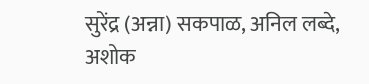सुरेंद्र (अन्ना) सकपाळ, अनिल लब्दे, अशोक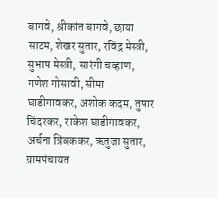बागवे, श्रीकांत बागवे, छाया साटम, शेखर सुतार, रविंद्र मेस्त्री, सुभाष मेस्त्री, सारंगी चव्हाण, गणेश गोसावी, सीमा घाडीगावकर, अशोक कदम, तुषार चिंदरकर, राकेश घाडीगावकर, अर्चना त्रिंबककर, ऋतुजा सुतार, ग्रामपंचायत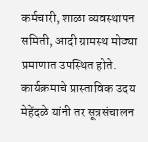कर्मचारी, शाळा व्यवस्थापन समिती, आदी ग्रामस्थ मोठ्या प्रमाणात उपस्थित होते. कार्यक्रमाचे प्रास्ताविक उदय मेहेंदळे यांनी तर सूत्रसंचालन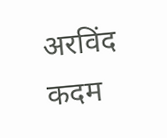अरविंद कदम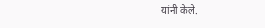यांनी केले.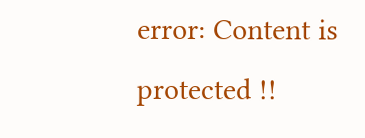error: Content is protected !!